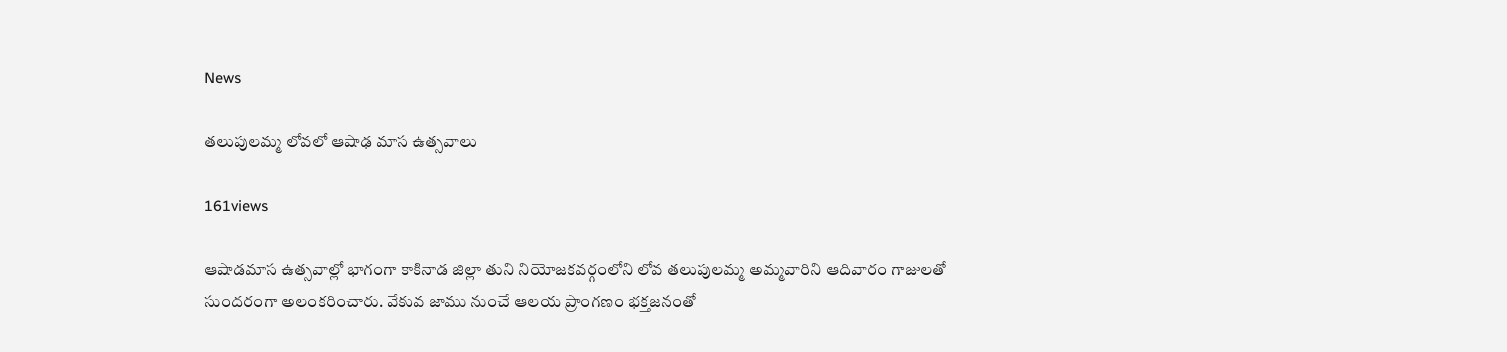News

తలుపులమ్మ లోవలో ఆషాఢ మాస ఉత్సవాలు

161views

ఆషాడమాస ఉత్సవాల్లో భాగంగా కాకినాడ జిల్లా తుని నియోజకవర్గంలోని లోవ తలుపులమ్మ అమ్మవారిని ఆదివారం గాజులతో సుందరంగా అలంకరించారు. వేకువ జాము నుంచే ఆలయ ప్రాంగణం భక్తజనంతో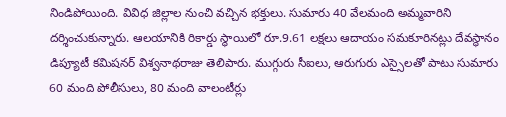నిండిపోయింది. వివిధ జిల్లాల నుంచి వచ్చిన భక్తులు. సుమారు 40 వేలమంది అమ్మవారిని దర్శించుకున్నారు. ఆలయానికి రికార్డు స్థాయిలో రూ.9.61 లక్షలు ఆదాయం సమకూరినట్లు దేవస్థానం డిప్యూటీ కమిషనర్ విశ్వనాథరాజు తెలిపారు. ముగ్గురు సీఐలు, ఆరుగురు ఎస్సైలతో పాటు సుమారు 60 మంది పోలీసులు, 80 మంది వాలంటీర్లు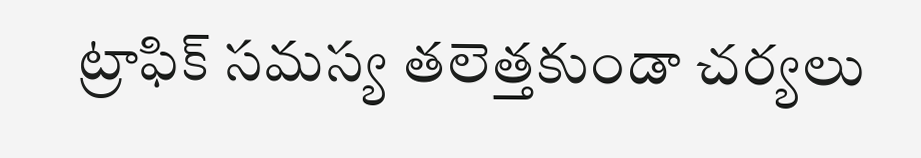ట్రాఫిక్ సమస్య తలెత్తకుండా చర్యలు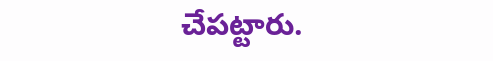చేపట్టారు.